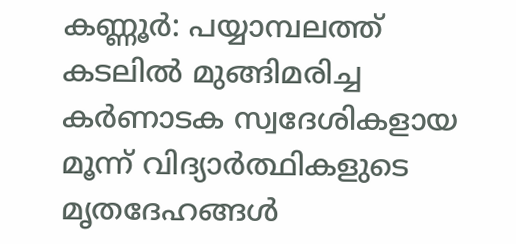കണ്ണൂർ: പയ്യാമ്പലത്ത് കടലിൽ മുങ്ങിമരിച്ച കർണാടക സ്വദേശികളായ മൂന്ന് വിദ്യാർത്ഥികളുടെ മൃതദേഹങ്ങൾ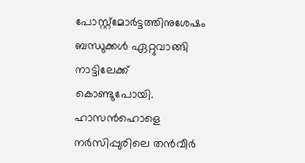പോസ്റ്റ്മോർട്ടത്തിനുശേഷം ബന്ധുക്കൾ ഏറ്റുവാങ്ങി നാട്ടിലേക്ക് കൊണ്ടുപോയി.
ഹാസൻഹൊളെ നർസിപ്പുരിലെ തൻവീർ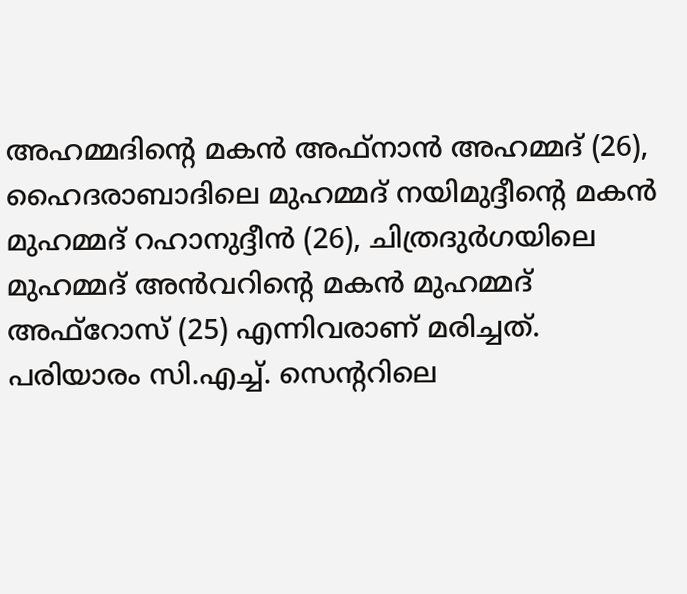അഹമ്മദിന്റെ മകൻ അഫ്നാൻ അഹമ്മദ് (26), ഹൈദരാബാദിലെ മുഹമ്മദ് നയിമുദ്ദീന്റെ മകൻ മുഹമ്മദ് റഹാനുദ്ദീൻ (26), ചിത്രദുർഗയിലെ മുഹമ്മദ് അൻവറിന്റെ മകൻ മുഹമ്മദ് അഫ്റോസ് (25) എന്നിവരാണ് മരിച്ചത്.
പരിയാരം സി.എച്ച്. സെന്ററിലെ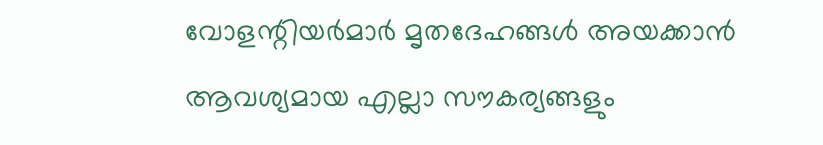വോളന്റിയർമാർ മൃതദേഹങ്ങൾ അയക്കാൻ ആവശ്യമായ എല്ലാ സൗകര്യങ്ങളും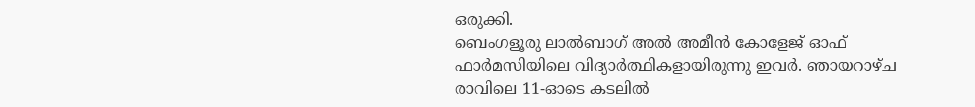ഒരുക്കി.
ബെംഗളൂരു ലാൽബാഗ് അൽ അമീൻ കോളേജ് ഓഫ് ഫാർമസിയിലെ വിദ്യാർത്ഥികളായിരുന്നു ഇവർ. ഞായറാഴ്ച രാവിലെ 11-ഓടെ കടലിൽ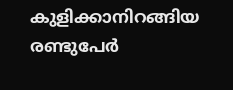കുളിക്കാനിറങ്ങിയ രണ്ടുപേർ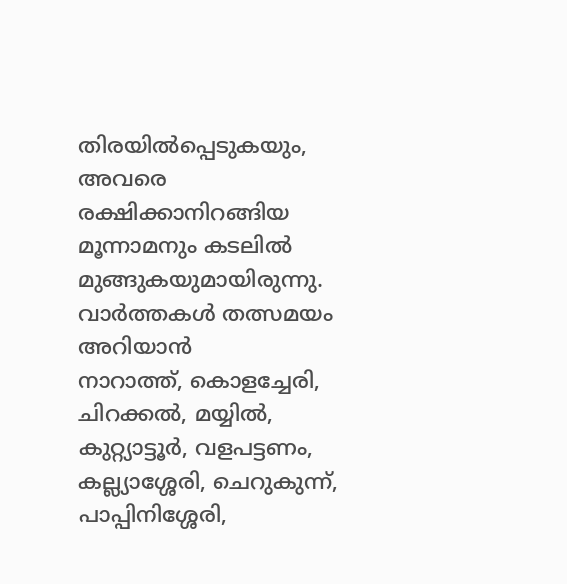തിരയിൽപ്പെടുകയും, അവരെ രക്ഷിക്കാനിറങ്ങിയ മൂന്നാമനും കടലിൽ മുങ്ങുകയുമായിരുന്നു.
വാർത്തകൾ തത്സമയം അറിയാൻ
നാറാത്ത്, കൊളച്ചേരി, ചിറക്കൽ, മയ്യിൽ, കുറ്റ്യാട്ടൂർ, വളപട്ടണം, കല്ല്യാശ്ശേരി, ചെറുകുന്ന്, പാപ്പിനിശ്ശേരി,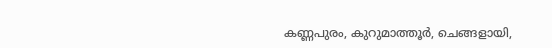കണ്ണപുരം, കുറുമാത്തൂർ, ചെങ്ങളായി,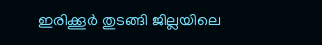ഇരിക്കൂർ തുടങ്ങി ജില്ലയിലെ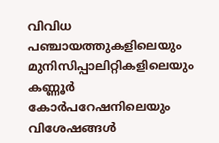വിവിധ പഞ്ചായത്തുകളിലെയും മുനിസിപ്പാലിറ്റികളിലെയും കണ്ണൂർ കോർപറേഷനിലെയും വിശേഷങ്ങൾ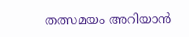തത്സമയം അറിയാൻ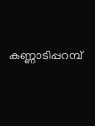കണ്ണാടിപ്പറമ്പ്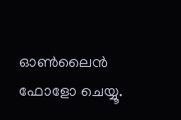ഓൺലൈൻ ഫോളോ ചെയ്യൂ.